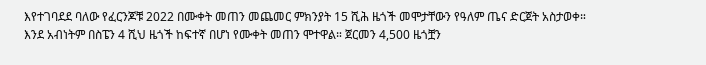እየተገባደደ ባለው የፈርንጆቹ 2022 በሙቀት መጠን መጨመር ምክንያት 15 ሺሕ ዜጎች መሞታቸውን የዓለም ጤና ድርጀት አስታወቀ።
እንደ አብነትም በስፔን 4 ሺህ ዜጎች ከፍተኛ በሆነ የሙቀት መጠን ሞተዋል። ጀርመን 4,500 ዜጎቿን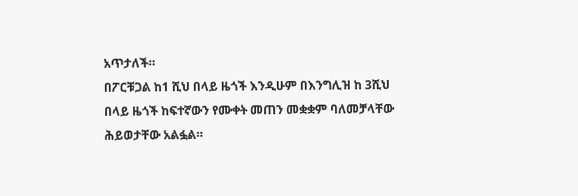አጥታለች።
በፖርቹጋል ከ1 ሺህ በላይ ዜጎች እንዲሁም በእንግሊዝ ከ 3ሺህ በላይ ዜጎች ከፍተኛውን የሙቀት መጠን መቋቋም ባለመቻላቸው ሕይወታቸው አልፏል።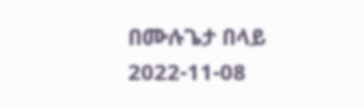በሙሉጌታ በላይ
2022-11-08